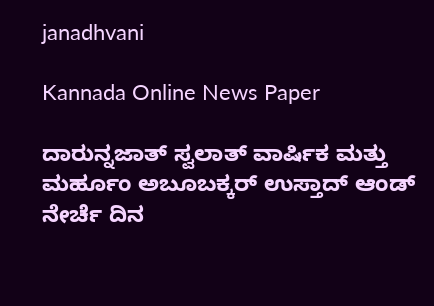janadhvani

Kannada Online News Paper

ದಾರುನ್ನಜಾತ್ ಸ್ವಲಾತ್ ವಾರ್ಷಿಕ ಮತ್ತು ಮರ್ಹೂಂ ಅಬೂಬಕ್ಕರ್ ಉಸ್ತಾದ್ ಆಂಡ್ ನೇರ್ಚೆ ದಿನ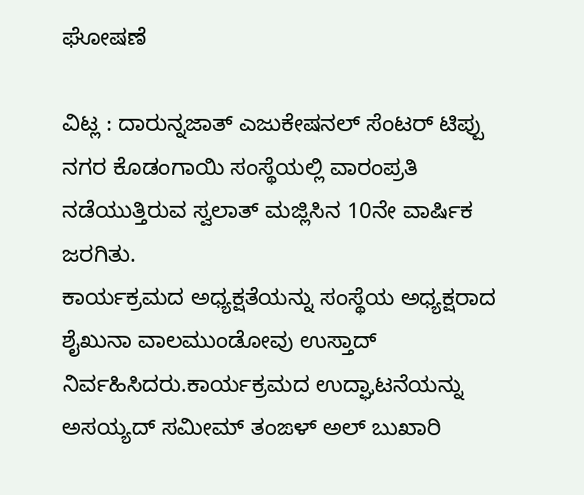ಘೋಷಣೆ

ವಿಟ್ಲ : ದಾರುನ್ನಜಾತ್ ಎಜುಕೇಷನಲ್ ಸೆಂಟರ್ ಟಿಪ್ಪು ನಗರ ಕೊಡಂಗಾಯಿ ಸಂಸ್ಥೆಯಲ್ಲಿ ವಾರಂಪ್ರತಿ ನಡೆಯುತ್ತಿರುವ ಸ್ವಲಾತ್ ಮಜ್ಲಿಸಿನ 10ನೇ ವಾರ್ಷಿಕ ಜರಗಿತು.
ಕಾರ್ಯಕ್ರಮದ ಅಧ್ಯಕ್ಷತೆಯನ್ನು ಸಂಸ್ಥೆಯ ಅಧ್ಯಕ್ಷರಾದ ಶೈಖುನಾ ವಾಲಮುಂಡೋವು ಉಸ್ತಾದ್ ನಿರ್ವಹಿಸಿದರು.ಕಾರ್ಯಕ್ರಮದ ಉದ್ಘಾಟನೆಯನ್ನು ಅಸಯ್ಯದ್ ಸಮೀಮ್ ತಂಙಳ್ ಅಲ್ ಬುಖಾರಿ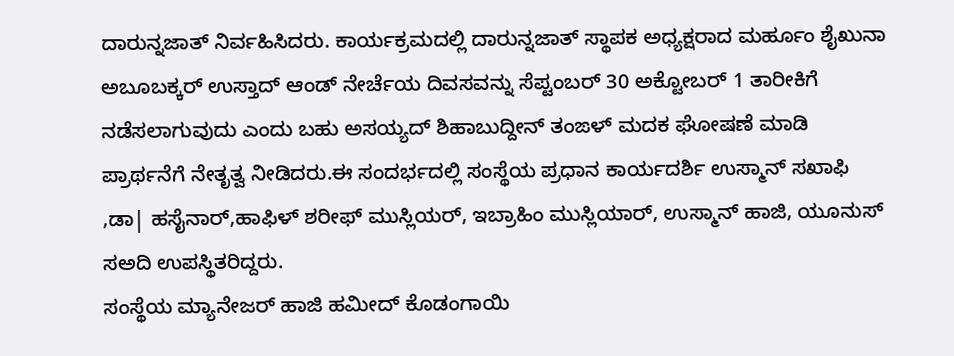ದಾರುನ್ನಜಾತ್ ನಿರ್ವಹಿಸಿದರು. ಕಾರ್ಯಕ್ರಮದಲ್ಲಿ ದಾರುನ್ನಜಾತ್ ಸ್ಥಾಪಕ ಅಧ್ಯಕ್ಷರಾದ ಮರ್ಹೂಂ ಶೈಖುನಾ ಅಬೂಬಕ್ಕರ್ ಉಸ್ತಾದ್ ಆಂಡ್ ನೇರ್ಚೆಯ ದಿವಸವನ್ನು ಸೆಪ್ಟಂಬರ್ 30 ಅಕ್ಟೋಬರ್ 1 ತಾರೀಕಿಗೆ ನಡೆಸಲಾಗುವುದು ಎಂದು ಬಹು ಅಸಯ್ಯದ್ ಶಿಹಾಬುದ್ದೀನ್ ತಂಙಳ್ ಮದಕ ಘೋಷಣೆ ಮಾಡಿ ಪ್ರಾರ್ಥನೆಗೆ ನೇತೃತ್ವ ನೀಡಿದರು.ಈ ಸಂದರ್ಭದಲ್ಲಿ ಸಂಸ್ಥೆಯ ಪ್ರಧಾನ ಕಾರ್ಯದರ್ಶಿ ಉಸ್ಮಾನ್ ಸಖಾಫಿ ,ಡಾ| ಹಸೈನಾರ್,ಹಾಫಿಳ್ ಶರೀಫ್ ಮುಸ್ಲಿಯರ್, ಇಬ್ರಾಹಿಂ ಮುಸ್ಲಿಯಾರ್, ಉಸ್ಮಾನ್ ಹಾಜಿ, ಯೂನುಸ್ ಸಅದಿ ಉಪಸ್ಥಿತರಿದ್ದರು.
ಸಂಸ್ಥೆಯ ಮ್ಯಾನೇಜರ್ ಹಾಜಿ ಹಮೀದ್ ಕೊಡಂಗಾಯಿ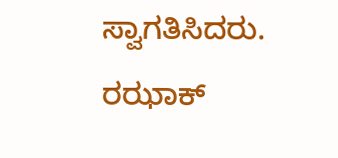ಸ್ವಾಗತಿಸಿದರು. ರಝಾಕ್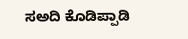ಸಅದಿ ಕೊಡಿಪ್ಪಾಡಿ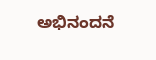ಅಭಿನಂದನೆ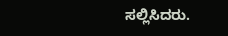ಸಲ್ಲಿಸಿದರು.